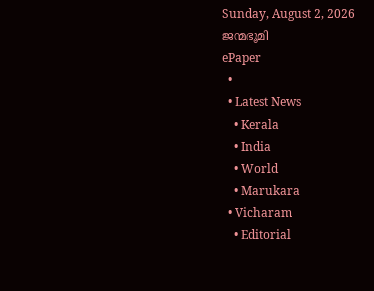Sunday, August 2, 2026
ജന്മഭൂമി
ePaper
  •
  • Latest News
    • Kerala
    • India
    • World
    • Marukara
  • Vicharam
    • Editorial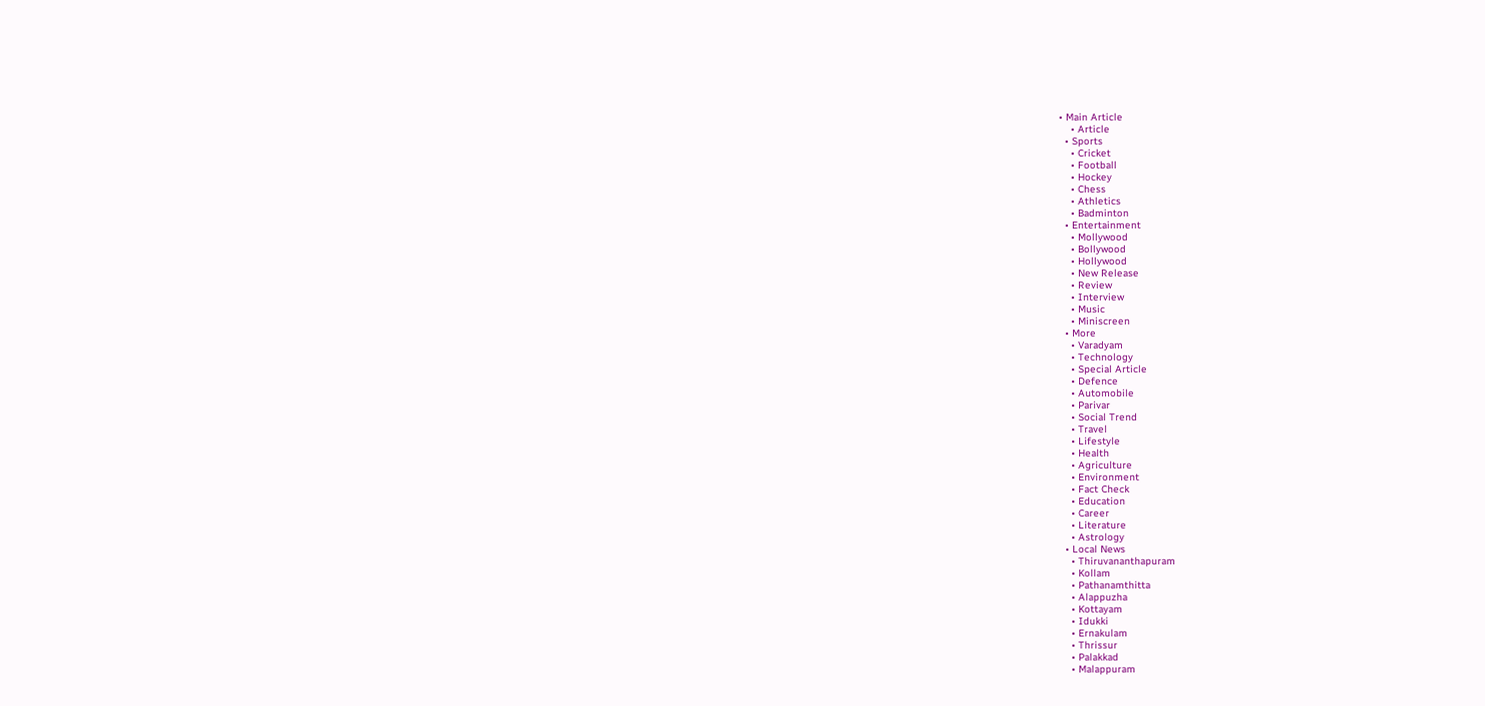• Main Article
    • Article
  • Sports
    • Cricket
    • Football
    • Hockey
    • Chess
    • Athletics
    • Badminton
  • Entertainment
    • Mollywood
    • Bollywood
    • Hollywood
    • New Release
    • Review
    • Interview
    • Music
    • Miniscreen
  • More
    • Varadyam
    • Technology
    • Special Article
    • Defence
    • Automobile
    • Parivar
    • Social Trend
    • Travel
    • Lifestyle
    • Health
    • Agriculture
    • Environment
    • Fact Check
    • Education
    • Career
    • Literature
    • Astrology
  • Local News
    • Thiruvananthapuram
    • Kollam
    • Pathanamthitta
    • Alappuzha
    • Kottayam
    • Idukki
    • Ernakulam
    • Thrissur
    • Palakkad
    • Malappuram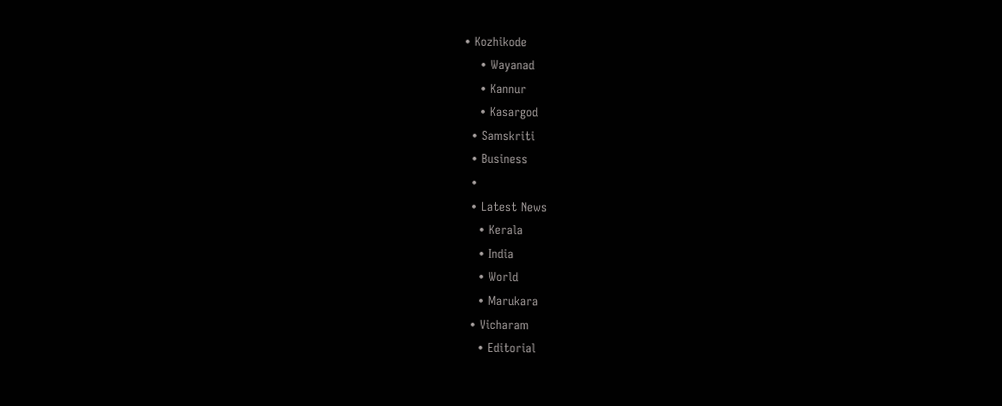• Kozhikode
    • Wayanad
    • Kannur
    • Kasargod
  • Samskriti
  • Business
  •
  • Latest News
    • Kerala
    • India
    • World
    • Marukara
  • Vicharam
    • Editorial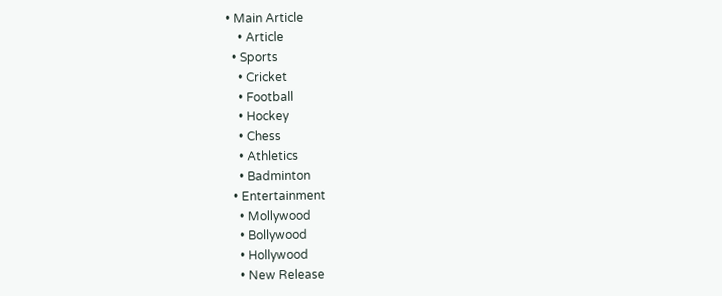• Main Article
    • Article
  • Sports
    • Cricket
    • Football
    • Hockey
    • Chess
    • Athletics
    • Badminton
  • Entertainment
    • Mollywood
    • Bollywood
    • Hollywood
    • New Release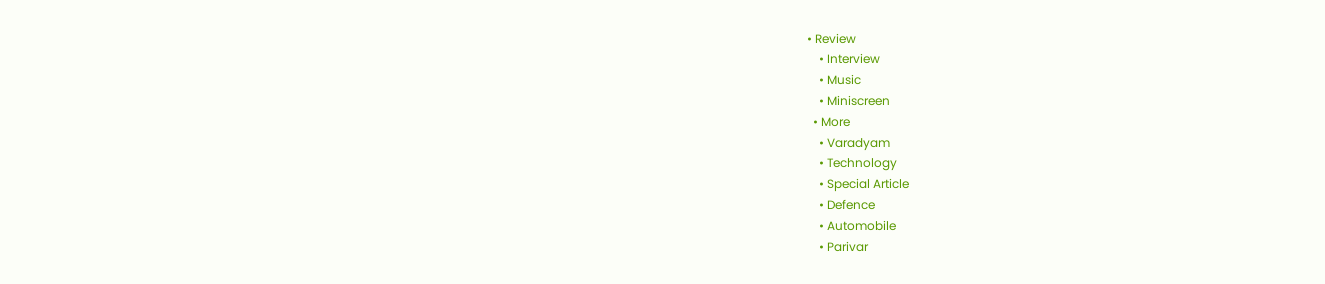• Review
    • Interview
    • Music
    • Miniscreen
  • More
    • Varadyam
    • Technology
    • Special Article
    • Defence
    • Automobile
    • Parivar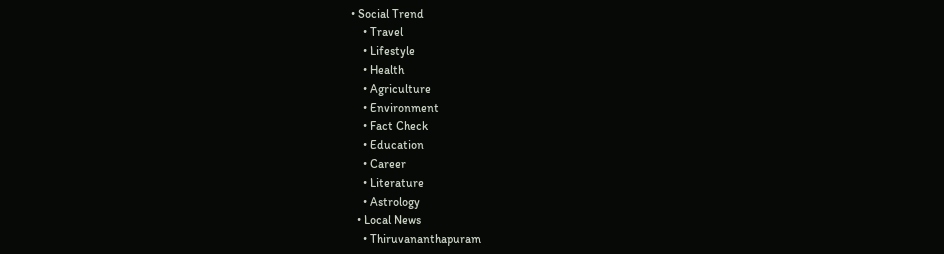• Social Trend
    • Travel
    • Lifestyle
    • Health
    • Agriculture
    • Environment
    • Fact Check
    • Education
    • Career
    • Literature
    • Astrology
  • Local News
    • Thiruvananthapuram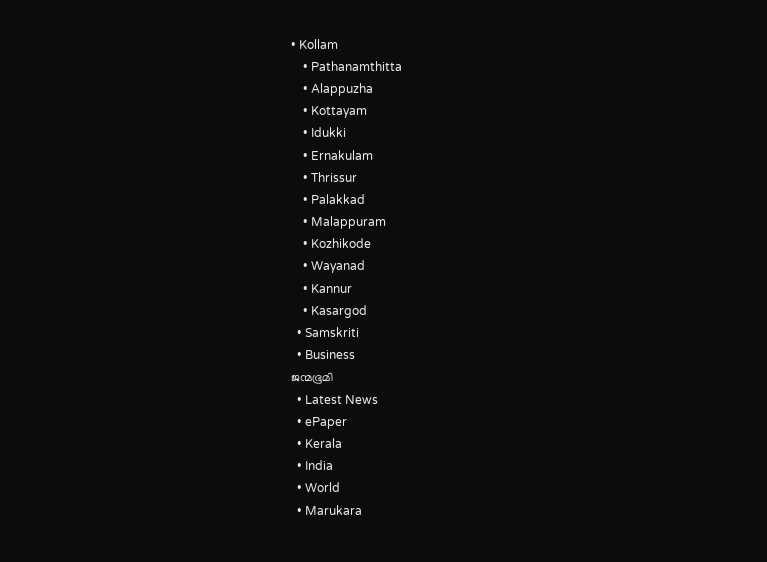• Kollam
    • Pathanamthitta
    • Alappuzha
    • Kottayam
    • Idukki
    • Ernakulam
    • Thrissur
    • Palakkad
    • Malappuram
    • Kozhikode
    • Wayanad
    • Kannur
    • Kasargod
  • Samskriti
  • Business
ജന്മഭൂമി
  • Latest News
  • ePaper
  • Kerala
  • India
  • World
  • Marukara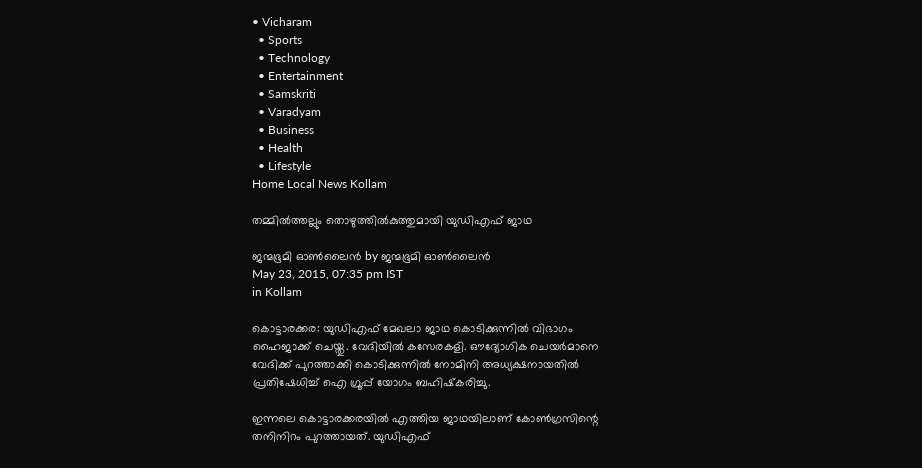• Vicharam
  • Sports
  • Technology
  • Entertainment
  • Samskriti
  • Varadyam
  • Business
  • Health
  • Lifestyle
Home Local News Kollam

തമ്മില്‍ത്തല്ലും തൊഴുത്തില്‍കുത്തുമായി യുഡിഎഫ് ജാഥ

ജന്മഭൂമി ഓണ്‍ലൈന്‍ by ജന്മഭൂമി ഓണ്‍ലൈന്‍
May 23, 2015, 07:35 pm IST
in Kollam

കൊട്ടാരക്കര: യുഡിഎഫ് മേഖലാ ജാഥ കൊടിക്കുന്നില്‍ വിഭാഗം ഹൈജാക്ക് ചെയ്തു. വേദിയില്‍ കസേരകളി. ഔദ്യോഗിക ചെയര്‍മാനെ വേദിക്ക് പുറത്താക്കി കൊടിക്കുന്നില്‍ നോമിനി അധ്യക്ഷനായതില്‍ പ്രതിഷേധിച്ച് ഐ ഗ്രൂപ്പ് യോഗം ബഹിഷ്‌കരിച്ചു.

ഇന്നലെ കൊട്ടാരക്കരയില്‍ എത്തിയ ജാഥയിലാണ് കോണ്‍ഗ്രസിന്റെ തനിനിറം പുറത്തായത്. യുഡിഎഫ്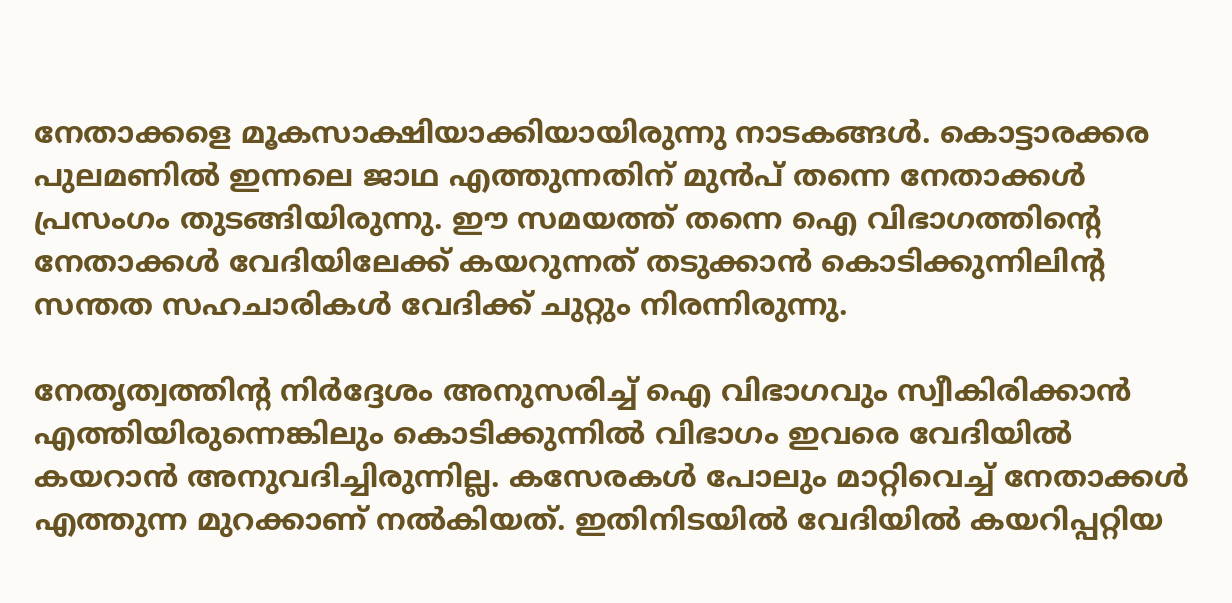നേതാക്കളെ മൂകസാക്ഷിയാക്കിയായിരുന്നു നാടകങ്ങള്‍. കൊട്ടാരക്കര പുലമണില്‍ ഇന്നലെ ജാഥ എത്തുന്നതിന് മുന്‍പ് തന്നെ നേതാക്കള്‍ പ്രസംഗം തുടങ്ങിയിരുന്നു. ഈ സമയത്ത് തന്നെ ഐ വിഭാഗത്തിന്റെ നേതാക്കള്‍ വേദിയിലേക്ക് കയറുന്നത് തടുക്കാന്‍ കൊടിക്കുന്നിലിന്റ സന്തത സഹചാരികള്‍ വേദിക്ക് ചുറ്റും നിരന്നിരുന്നു.

നേതൃത്വത്തിന്റ നിര്‍ദ്ദേശം അനുസരിച്ച് ഐ വിഭാഗവും സ്വീകിരിക്കാന്‍ എത്തിയിരുന്നെങ്കിലും കൊടിക്കുന്നില്‍ വിഭാഗം ഇവരെ വേദിയില്‍ കയറാന്‍ അനുവദിച്ചിരുന്നില്ല. കസേരകള്‍ പോലും മാറ്റിവെച്ച് നേതാക്കള്‍ എത്തുന്ന മുറക്കാണ് നല്‍കിയത്. ഇതിനിടയില്‍ വേദിയില്‍ കയറിപ്പറ്റിയ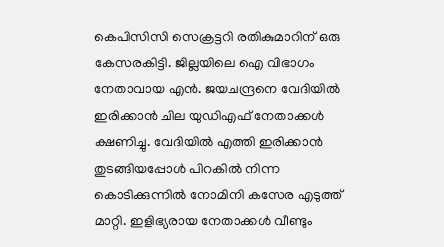കെപിസിസി സെക്രട്ടറി രതികുമാറിന് ഒരു കേസരകിട്ടി. ജില്ലയിലെ ഐ വിഭാഗം നേതാവായ എന്‍. ജയചന്ദ്രനെ വേദിയില്‍ ഇരിക്കാന്‍ ചില യുഡിഎഫ് നേതാക്കള്‍ ക്ഷണിച്ചു. വേദിയില്‍ എത്തി ഇരിക്കാന്‍ തുടങ്ങിയപ്പോള്‍ പിറകില്‍ നിന്ന കൊടിക്കുന്നില്‍ നോമിനി കസേര എടുത്ത് മാറ്റി. ഇളിഭ്യരായ നേതാക്കള്‍ വീണ്ടും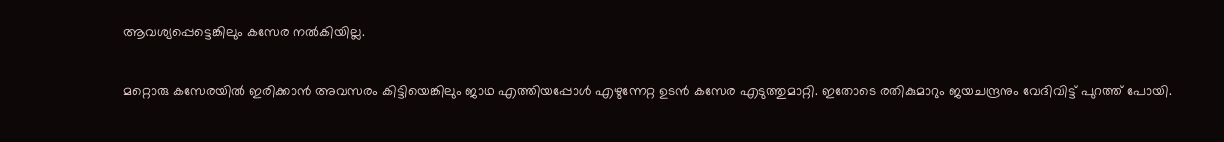ആവശ്യപ്പെട്ടെങ്കിലും കസേര നല്‍കിയില്ല.

മറ്റൊരു കസേരയില്‍ ഇരിക്കാന്‍ അവസരം കിട്ടിയെങ്കിലും ജാഥ എത്തിയപ്പോള്‍ എഴുന്നേറ്റ ഉടന്‍ കസേര എടുത്തുമാറ്റി. ഇതോടെ രതികുമാറും ജയചന്ദ്രനും വേദിവിട്ട് പുറത്ത് പോയി.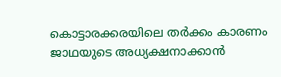കൊട്ടാരക്കരയിലെ തര്‍ക്കം കാരണം ജാഥയുടെ അധ്യക്ഷനാക്കാന്‍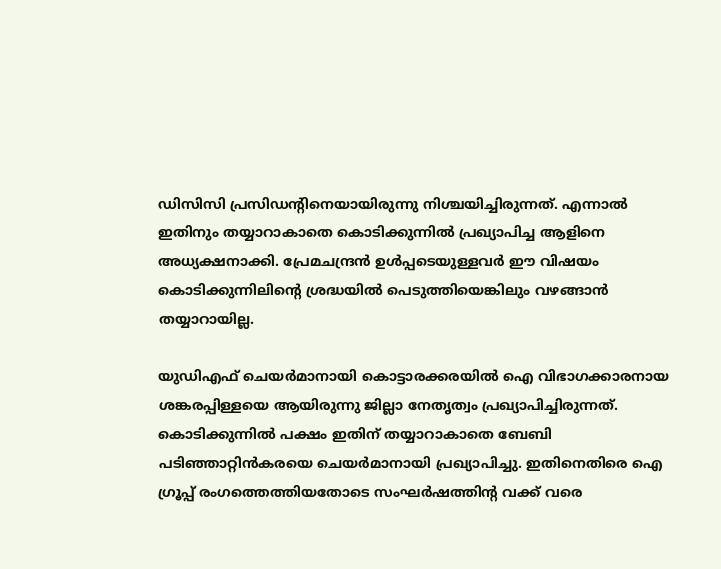ഡിസിസി പ്രസിഡന്റിനെയായിരുന്നു നിശ്ചയിച്ചിരുന്നത്. എന്നാല്‍ ഇതിനും തയ്യാറാകാതെ കൊടിക്കുന്നില്‍ പ്രഖ്യാപിച്ച ആളിനെ അധ്യക്ഷനാക്കി. പ്രേമചന്ദ്രന്‍ ഉള്‍പ്പടെയുള്ളവര്‍ ഈ വിഷയം കൊടിക്കുന്നിലിന്റെ ശ്രദ്ധയില്‍ പെടുത്തിയെങ്കിലും വഴങ്ങാന്‍ തയ്യാറായില്ല.

യുഡിഎഫ് ചെയര്‍മാനായി കൊട്ടാരക്കരയില്‍ ഐ വിഭാഗക്കാരനായ ശങ്കരപ്പിള്ളയെ ആയിരുന്നു ജില്ലാ നേതൃത്വം പ്രഖ്യാപിച്ചിരുന്നത്. കൊടിക്കുന്നില്‍ പക്ഷം ഇതിന് തയ്യാറാകാതെ ബേബി പടിഞ്ഞാറ്റിന്‍കരയെ ചെയര്‍മാനായി പ്രഖ്യാപിച്ചു. ഇതിനെതിരെ ഐ ഗ്രൂപ്പ് രംഗത്തെത്തിയതോടെ സംഘര്‍ഷത്തിന്റ വക്ക് വരെ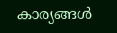കാര്യങ്ങള്‍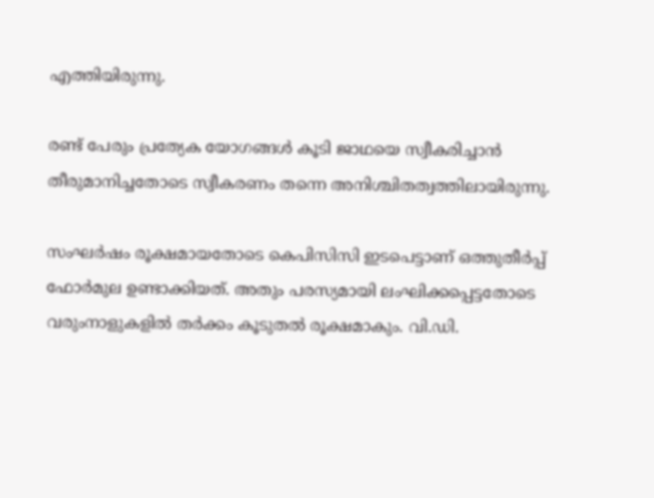എത്തിയിരുന്നു.

രണ്ട് പേരും പ്രത്യേക യോഗങ്ങള്‍ കൂടി ജാഥയെ സ്വീകരിച്ചാന്‍ തീരുമാനിച്ചതോടെ സ്വീകരണം തന്നെ അനിശ്ചിതത്വത്തിലായിരുന്നു.

സംഘര്‍ഷം രൂക്ഷമായതോടെ കെപിസിസി ഇടപെട്ടാണ് ഒത്തുതീര്‍പ്പ് ഫോര്‍മുല ഉണ്ടാക്കിയത്. അതും പരസ്യമായി ലംഘിക്കപ്പെട്ടതോടെ വരുംനാളുകളില്‍ തര്‍ക്കം കൂടുതല്‍ രൂക്ഷമാകും. വി.ഡി.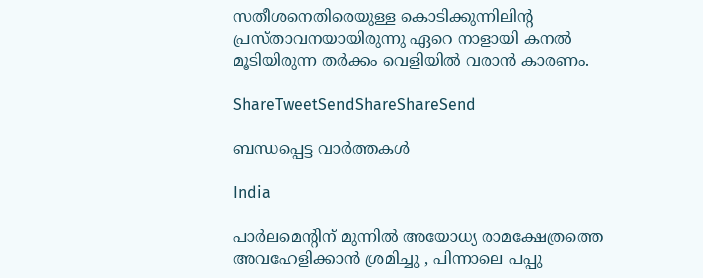സതീശനെതിരെയുള്ള കൊടിക്കുന്നിലിന്റ പ്രസ്താവനയായിരുന്നു ഏറെ നാളായി കനല്‍ മൂടിയിരുന്ന തര്‍ക്കം വെളിയില്‍ വരാന്‍ കാരണം.

ShareTweetSendShareShareSend

ബന്ധപ്പെട്ട വാര്‍ത്തകള്‍

India

പാർലമെന്റിന് മുന്നിൽ അയോധ്യ രാമക്ഷേത്രത്തെ അവഹേളിക്കാൻ ശ്രമിച്ചു , പിന്നാലെ പപ്പു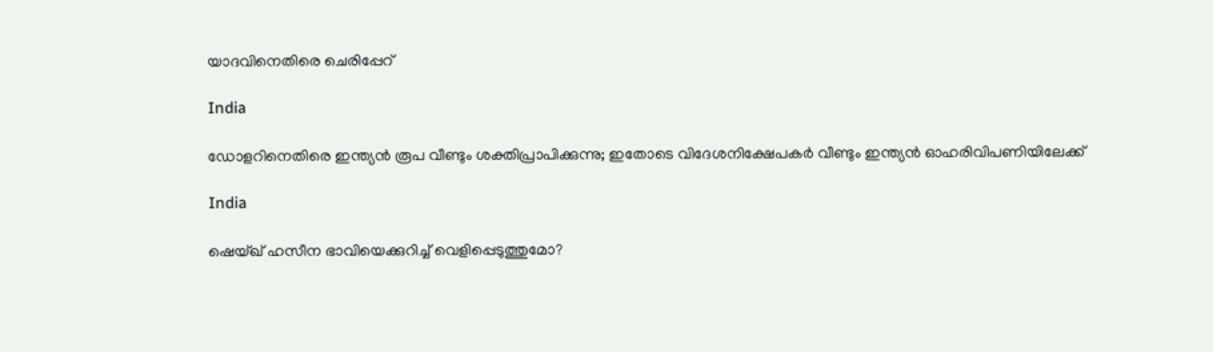യാദവിനെതിരെ ചെരിപ്പേറ്

India

ഡോളറിനെതിരെ ഇന്ത്യന്‍ രൂപ വീണ്ടും ശക്തിപ്രാപിക്കുന്നു; ഇതോടെ വിദേശനിക്ഷേപകര്‍ വീണ്ടും ഇന്ത്യന്‍ ഓഹരിവിപണിയിലേക്ക്

India

ഷെയ്ഖ് ഹസീന ഭാവിയെക്കുറിച്ച് വെളിപ്പെടുത്തുമോ?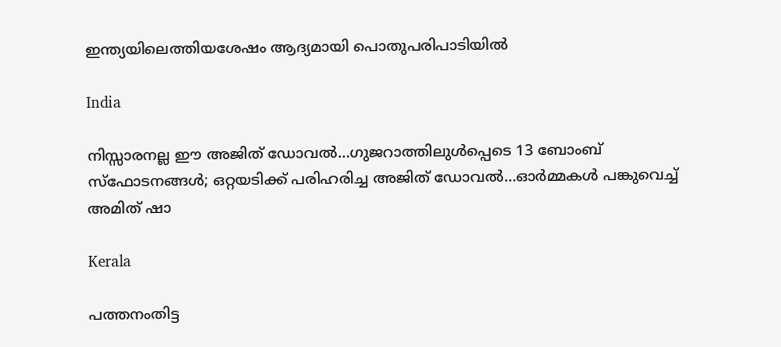ഇന്ത്യയിലെത്തിയശേഷം ആദ്യമായി പൊതുപരിപാടിയില്‍

India

നിസ്സാരനല്ല ഈ അജിത് ഡോവല്‍…ഗുജറാത്തിലുള്‍പ്പെടെ 13 ബോംബ് സ്ഫോടനങ്ങള്‍; ഒറ്റയടിക്ക് പരിഹരിച്ച അജിത് ഡോവല്‍…ഓര്‍മ്മകള്‍ പങ്കുവെച്ച് അമിത് ഷാ

Kerala

പത്തനംതിട്ട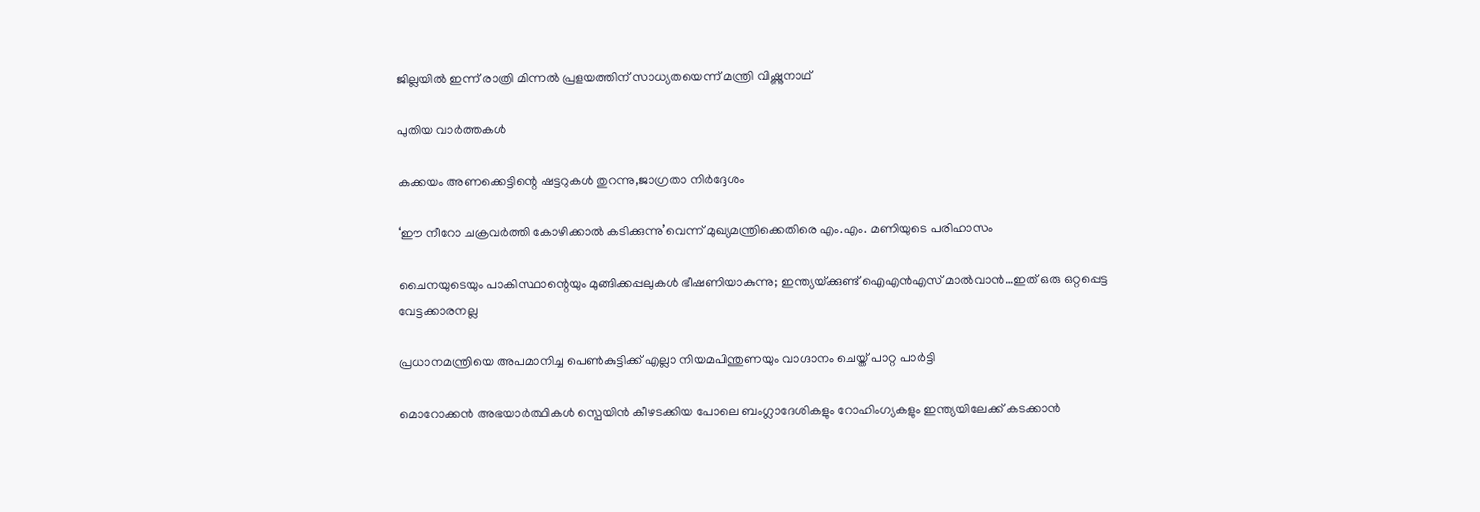ജില്ലയില്‍ ഇന്ന് രാത്രി മിന്നല്‍ പ്രളയത്തിന് സാധ്യതയെന്ന് മന്ത്രി വിഷ്ണുനാഥ്

പുതിയ വാര്‍ത്തകള്‍

കക്കയം അണക്കെട്ടിന്റെ ഷട്ടറുകള്‍ തുറന്നു,ജാഗ്രതാ നിര്‍ദ്ദേശം

‘ഈ നീറോ ചക്രവര്‍ത്തി കോഴിക്കാല്‍ കടിക്കുന്നു’വെന്ന് മുഖ്യമന്ത്രിക്കെതിരെ എം.എം. മണിയുടെ പരിഹാസം

ചൈനയുടെയും പാകിസ്ഥാന്റെയും മുങ്ങിക്കപ്പലുകള്‍ ഭീഷണിയാകുന്നു; ഇന്ത്യയ്‌ക്കുണ്ട് ഐഎന്‍എസ് മാല്‍വാന്‍…ഇത് ഒരു ഒറ്റപ്പെട്ട വേട്ടക്കാരനല്ല

പ്രധാനമന്ത്രിയെ അപമാനിച്ച പെണ്‍കുട്ടിക്ക് എല്ലാ നിയമപിന്തുണയും വാഗ്ദാനം ചെയ്ത് പാറ്റ പാര്‍ട്ടി

മൊറോക്കൻ അഭയാർത്ഥികൾ സ്പെയിൻ കീഴടക്കിയ പോലെ ബംഗ്ലാദേശികളും റോഹിംഗ്യകളും ഇന്ത്യയിലേക്ക് കടക്കാൻ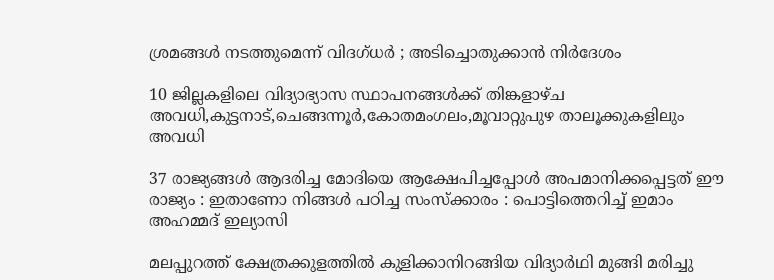ശ്രമങ്ങൾ നടത്തുമെന്ന് വിദഗ്ധർ ; അടിച്ചൊതുക്കാൻ നിർദേശം

10 ജില്ലകളിലെ വിദ്യാഭ്യാസ സ്ഥാപനങ്ങള്‍ക്ക് തിങ്കളാഴ്ച അവധി,കുട്ടനാട്,ചെങ്ങന്നൂര്‍,കോതമംഗലം,മൂവാറ്റുപുഴ താലൂക്കുകളിലും അവധി

37 രാജ്യങ്ങൾ ആദരിച്ച മോദിയെ ആക്ഷേപിച്ചപ്പോൾ അപമാനിക്കപ്പെട്ടത് ഈ രാജ്യം : ഇതാണോ നിങ്ങൾ പഠിച്ച സംസ്ക്കാരം : പൊട്ടിത്തെറിച്ച് ഇമാം അഹമ്മദ് ഇല്യാസി

മലപ്പുറത്ത് ക്ഷേത്രക്കുളത്തില്‍ കുളിക്കാനിറങ്ങിയ വിദ്യാര്‍ഥി മുങ്ങി മരിച്ചു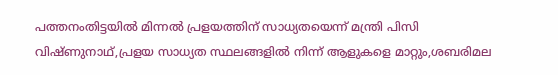പത്തനംതിട്ടയില്‍ മിന്നല്‍ പ്രളയത്തിന് സാധ്യതയെന്ന് മന്ത്രി പിസി വിഷ്ണുനാഥ്,പ്രളയ സാധ്യത സ്ഥലങ്ങളില്‍ നിന്ന് ആളുകളെ മാറ്റും,ശബരിമല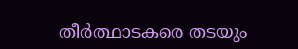തീര്‍ത്ഥാടകരെ തടയും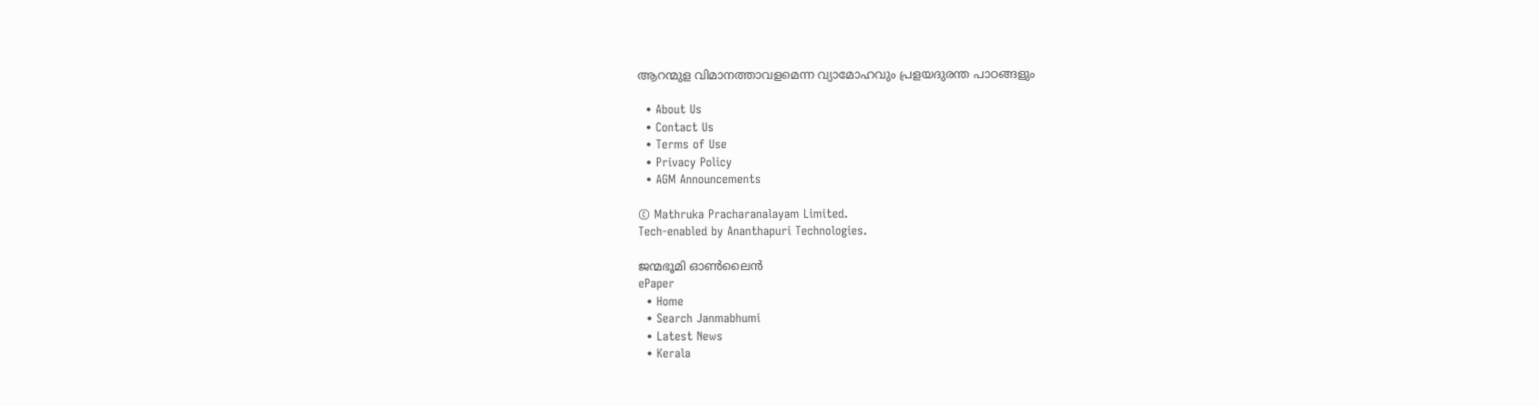ആറന്മുള വിമാനത്താവളമെന്ന വ്യാമോഹവും പ്രളയദുരന്ത പാഠങ്ങളും

  • About Us
  • Contact Us
  • Terms of Use
  • Privacy Policy
  • AGM Announcements

© Mathruka Pracharanalayam Limited.
Tech-enabled by Ananthapuri Technologies.

ജന്മഭൂമി ഓണ്‍ലൈന്‍
ePaper
  • Home
  • Search Janmabhumi
  • Latest News
  • Kerala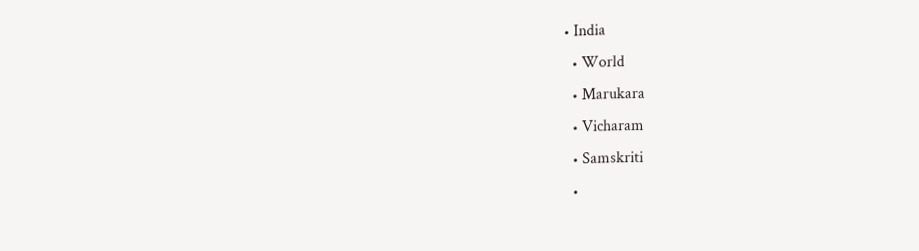• India
  • World
  • Marukara
  • Vicharam
  • Samskriti
  •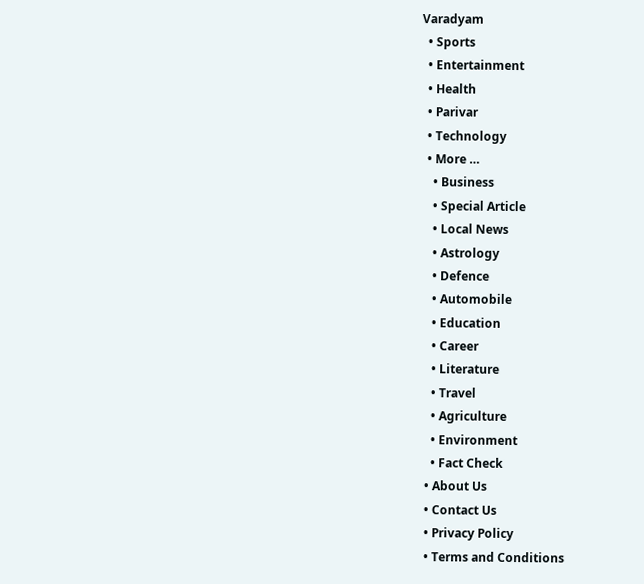Varadyam
  • Sports
  • Entertainment
  • Health
  • Parivar
  • Technology
  • More …
    • Business
    • Special Article
    • Local News
    • Astrology
    • Defence
    • Automobile
    • Education
    • Career
    • Literature
    • Travel
    • Agriculture
    • Environment
    • Fact Check
  • About Us
  • Contact Us
  • Privacy Policy
  • Terms and Conditions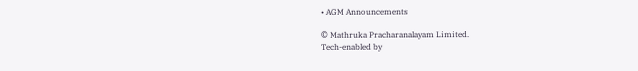• AGM Announcements

© Mathruka Pracharanalayam Limited.
Tech-enabled by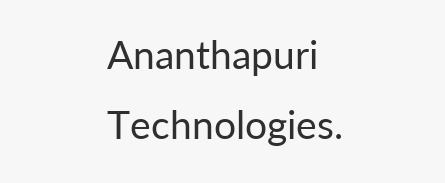Ananthapuri Technologies.